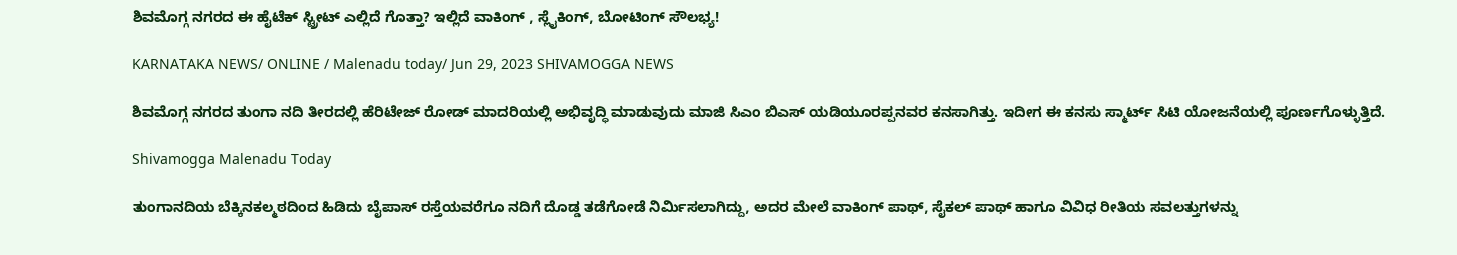ಶಿವಮೊಗ್ಗ ನಗರದ ಈ ಹೈಟೆಕ್ ಸ್ಟ್ರೀಟ್ ಎಲ್ಲಿದೆ ಗೊತ್ತಾ? ಇಲ್ಲಿದೆ ವಾಕಿಂಗ್ , ಸ್ಲೈಕಿಂಗ್, ಬೋಟಿಂಗ್ ಸೌಲಭ್ಯ!

KARNATAKA NEWS/ ONLINE / Malenadu today/ Jun 29, 2023 SHIVAMOGGA NEWS

ಶಿವಮೊಗ್ಗ ನಗರದ ತುಂಗಾ ನದಿ ತೀರದಲ್ಲಿ ಹೆರಿಟೇಜ್ ರೋಡ್ ಮಾದರಿಯಲ್ಲಿ ಅಭಿವೃದ್ಧಿ ಮಾಡುವುದು ಮಾಜಿ ಸಿಎಂ ಬಿಎಸ್ ಯಡಿಯೂರಪ್ಪನವರ ಕನಸಾಗಿತ್ತು. ಇದೀಗ ಈ ಕನಸು ಸ್ಮಾರ್ಟ್ ಸಿಟಿ ಯೋಜನೆಯಲ್ಲಿ ಪೂರ್ಣಗೊಳ್ಳುತ್ತಿದೆ.

Shivamogga Malenadu Today

ತುಂಗಾನದಿಯ ಬೆಕ್ಕಿನಕಲ್ಮಠದಿಂದ ಹಿಡಿದು ಬೈಪಾಸ್ ರಸ್ತೆಯವರೆಗೂ ನದಿಗೆ ದೊಡ್ಡ ತಡೆಗೋಡೆ ನಿರ್ಮಿಸಲಾಗಿದ್ದು, ಅದರ ಮೇಲೆ ವಾಕಿಂಗ್ ಪಾಥ್, ಸೈಕಲ್ ಪಾಥ್ ಹಾಗೂ ವಿವಿಧ ರೀತಿಯ ಸವಲತ್ತುಗಳನ್ನು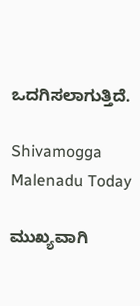ಒದಗಿಸಲಾಗುತ್ತಿದೆ.

Shivamogga Malenadu Today

ಮುಖ್ಯವಾಗಿ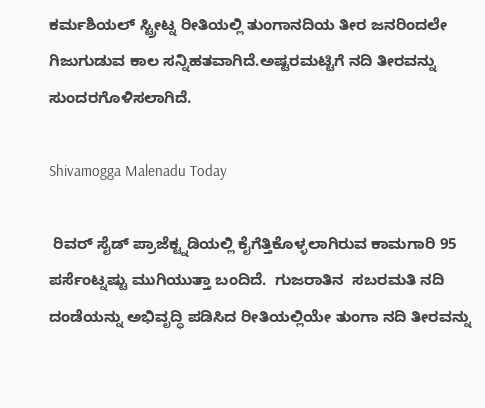ಕರ್ಮಶಿಯಲ್ ಸ್ಟ್ರೀಟ್ನ ರೀತಿಯಲ್ಲಿ ತುಂಗಾನದಿಯ ತೀರ ಜನರಿಂದಲೇ ಗಿಜುಗುಡುವ ಕಾಲ ಸನ್ನಿಹತವಾಗಿದೆ.ಅಷ್ಟರಮಟ್ಟಿಗೆ ನದಿ ತೀರವನ್ನು ಸುಂದರಗೊಳಿಸಲಾಗಿದೆ.

Shivamogga Malenadu Today

 ರಿವರ್ ಸೈಡ್ ಪ್ರಾಜೆಕ್ಟ್ನಡಿಯಲ್ಲಿ ಕೈಗೆತ್ತಿಕೊಳ್ಳಲಾಗಿರುವ ಕಾಮಗಾರಿ 95 ಪರ್ಸೆಂಟ್ನಷ್ಟು ಮುಗಿಯುತ್ತಾ ಬಂದಿದೆ.  ಗುಜರಾತಿನ  ಸಬರಮತಿ ನದಿ ದಂಡೆಯನ್ನು ಅಭಿವೃದ್ಧಿ ಪಡಿಸಿದ ರೀತಿಯಲ್ಲಿಯೇ ತುಂಗಾ ನದಿ ತೀರವನ್ನು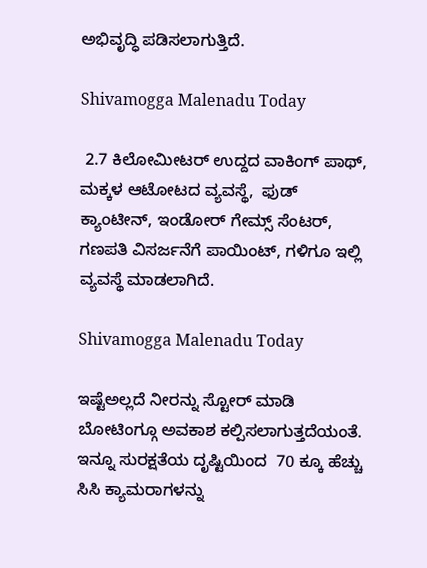ಅಭಿವೃದ್ಧಿ ಪಡಿಸಲಾಗುತ್ತಿದೆ.

Shivamogga Malenadu Today

 2.7 ಕಿಲೋಮೀಟರ್ ಉದ್ದದ ವಾಕಿಂಗ್ ಪಾಥ್,  ಮಕ್ಕಳ ಆಟೋಟದ ವ್ಯವಸ್ಥೆ,  ಫುಡ್ ಕ್ಯಾಂಟೀನ್, ಇಂಡೋರ್ ಗೇಮ್ಸ್ ಸೆಂಟರ್,   ಗಣಪತಿ ವಿಸರ್ಜನೆಗೆ ಪಾಯಿಂಟ್, ಗಳಿಗೂ ಇಲ್ಲಿ ವ್ಯವಸ್ಥೆ ಮಾಡಲಾಗಿದೆ.

Shivamogga Malenadu Today

ಇಷ್ಟೆಅಲ್ಲದೆ ನೀರನ್ನು ಸ್ಟೋರ್ ಮಾಡಿ ಬೋಟಿಂಗ್ಗೂ ಅವಕಾಶ ಕಲ್ಪಿಸಲಾಗುತ್ತದೆಯಂತೆ. ಇನ್ನೂ ಸುರಕ್ಷತೆಯ ದೃಷ್ಟಿಯಿಂದ  70 ಕ್ಕೂ ಹೆಚ್ಚು ಸಿಸಿ ಕ್ಯಾಮರಾಗಳನ್ನು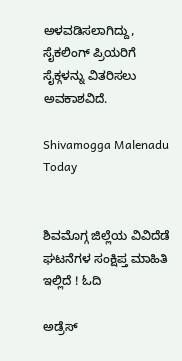ಅಳವಡಿಸಲಾಗಿದ್ದು, ಸೈಕಲಿಂಗ್ ಪ್ರಿಯರಿಗೆ ಸೈಕ್ಗಳನ್ನು ವಿತರಿಸಲು ಅವಕಾಶವಿದೆ.

Shivamogga Malenadu Today


ಶಿವಮೊಗ್ಗ ಜಿಲ್ಲೆಯ ವಿವಿದೆಡೆ ಘಟನೆಗಳ ಸಂಕ್ಷಿಪ್ತ ಮಾಹಿತಿ ಇಲ್ಲಿದೆ ! ಓದಿ

ಅಡ್ರೆಸ್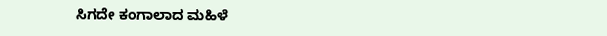ಸಿಗದೇ ಕಂಗಾಲಾದ ಮಹಿಳೆ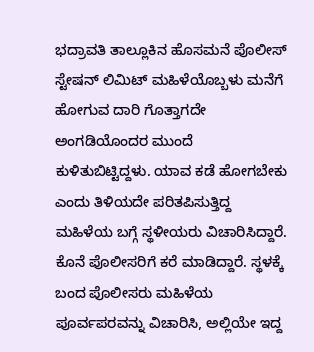ಭದ್ರಾವತಿ ತಾಲ್ಲೂಕಿನ ಹೊಸಮನೆ ಪೊಲೀಸ್ ಸ್ಟೇಷನ್ ಲಿಮಿಟ್ ಮಹಿಳೆಯೊಬ್ಬಳು ಮನೆಗೆ ಹೋಗುವ ದಾರಿ ಗೊತ್ತಾಗದೇ ಅಂಗಡಿಯೊಂದರ ಮುಂದೆ ಕುಳಿತುಬಿಟ್ಟಿದ್ದಳು. ಯಾವ ಕಡೆ ಹೋಗಬೇಕು ಎಂದು ತಿಳಿಯದೇ ಪರಿತಪಿಸುತ್ತಿದ್ದ ಮಹಿಳೆಯ ಬಗ್ಗೆ ಸ್ಥಳೀಯರು ವಿಚಾರಿಸಿದ್ದಾರೆ. ಕೊನೆ ಪೊಲೀಸರಿಗೆ ಕರೆ ಮಾಡಿದ್ದಾರೆ. ಸ್ಥಳಕ್ಕೆ ಬಂದ ಪೊಲೀಸರು ಮಹಿಳೆಯ ಪೂರ್ವಪರವನ್ನು ವಿಚಾರಿಸಿ, ಅಲ್ಲಿಯೇ ಇದ್ದ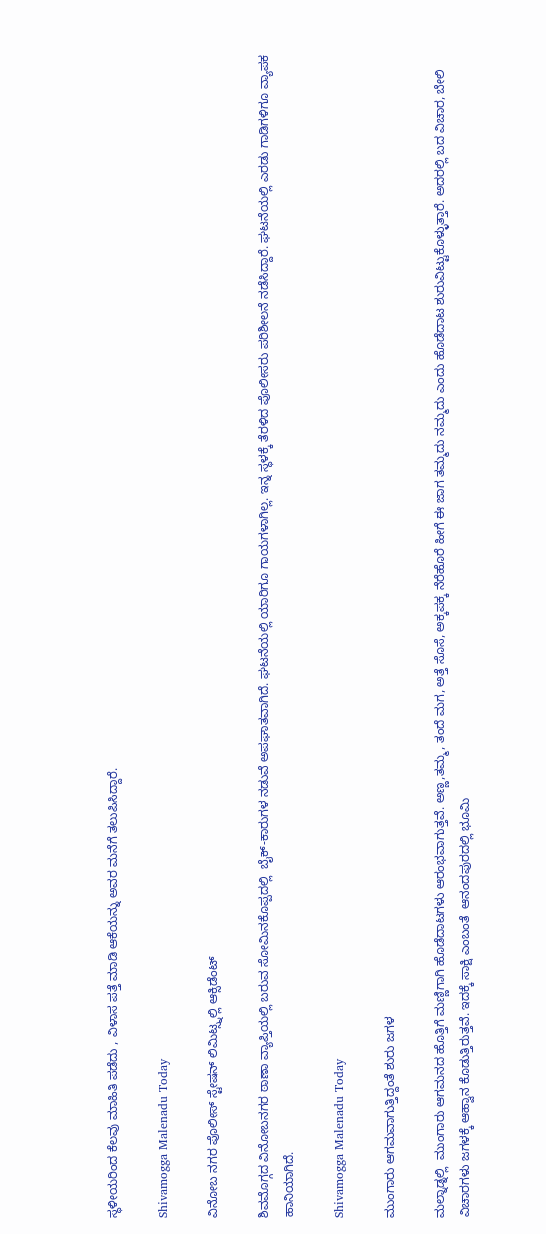ಸ್ಥಳೀಯರಿಂದ ಕೆಲವು ಮಾಹಿತಿ ಪಡೆದು , ವಿಳಾಸ ಪತ್ತೆ ಮಾಡಿ ಆಕೆಯನ್ನು ಅವರ ಮನೆಗೆ ತಲುಪಿಸಿದ್ದಾರೆ.

Shivamogga Malenadu Today

ವಿನೋಬ ನಗರ ಪೊಲೀಸ್ ಸ್ಟೇಷನ್ ಲಿಮಿಟ್ಸ್ನಲ್ಲಿ ಆಕ್ಸಿಡೆಂಟ್

ಶಿವಮೊಗ್ಗದ ವಿನೋಬನಗರ ಠಾಣಾ ವ್ಯಾಪ್ತಿಯಲ್ಲಿ ಬರುವ ಸೋಮಿನಕೊಪ್ಪದಲ್ಲಿ  ಬೈಕ್-ಕಾರುಗಳ ನಡುವೆ ಅಪಘಾತವಾಗಿದೆ. ಘಟನೆಯಲ್ಲಿ ಯಾರಿಗೂ ಗಾಯಗಳಾಗಿಲ್ಲ. ಇನ್ನ ಸ್ಥಳಕ್ಕೆ ತೆರಳಿದ ಪೊಲೀಸರು ಪರಿಶೀಲನೆ ನಡೆಸಿದ್ದಾರೆ. ಘಟನೆಯಲ್ಲಿ ಎರಡು ಗಾಡಿಗಳಿಗೂ ವ್ಯಾಪಕ ಹಾನಿಯಾಗಿದೆ.

Shivamogga Malenadu Today

ಮುಂಗಾರು ಆಗಮವಾಗುತ್ತಿದ್ದಂತೆ ಶುರು ಜಗಳ

ಮಲ್ನಾಡ್ನಲ್ಲಿ  ಮುಂಗಾರು ಆಗಮನದ ಹೊತ್ತಿಗೆ ಮಣ್ಣಿಗಾಗಿ ಹೊಡೆದಾಟಗಳು ಆರಂಭವಾಗುತ್ತವೆ. ಅಣ್ಣ,ತಮ್ಮ, ತಂದೆ ಮಗ, ಅತ್ತೆ ಸೊಸೆ, ಅಕ್ಕಪಕ್ಕ ನೆರೆಹೊರೆ ಹೀಗೆ ಈ ಜಾಗ ತಮ್ಮದು ನಮ್ಮದು ಎಂದು ಹೊಡೆದಾಟ ಶುರುವಿಟ್ಟುಕೊಳ್ಳುತ್ತಾರೆ. ಅದರಲ್ಲಿ ಬದ ವಿಚಾರ, ಬೇಲಿ ವಿಚಾರಗಳು ಜಗಳಕ್ಕೆ ಆಹ್ವಾನ ಕೊಡುತ್ತಿರುತ್ತವೆ. ಇದಕ್ಕೆ ಸಾಕ್ಷಿ ಎಂಬಂತೆ  ಆನಂದಪುರದಲ್ಲಿ ಭೂಮಿ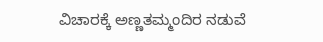ವಿಚಾರಕ್ಕೆ ಅಣ್ಣತಮ್ಮಂದಿರ ನಡುವೆ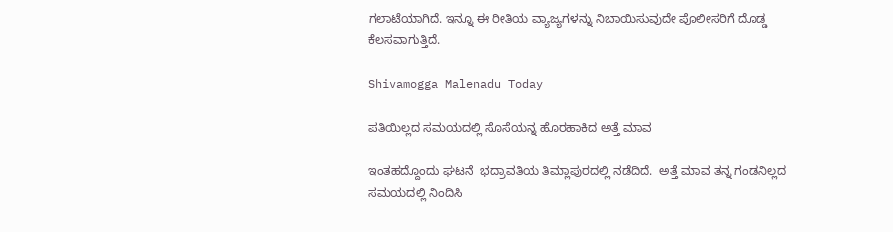ಗಲಾಟೆಯಾಗಿದೆ. ಇನ್ನೂ ಈ ರೀತಿಯ ವ್ಯಾಜ್ಯಗಳನ್ನು ನಿಬಾಯಿಸುವುದೇ ಪೊಲೀಸರಿಗೆ ದೊಡ್ಡ ಕೆಲಸವಾಗುತ್ತಿದೆ.

Shivamogga Malenadu Today

ಪತಿಯಿಲ್ಲದ ಸಮಯದಲ್ಲಿ ಸೊಸೆಯನ್ನ ಹೊರಹಾಕಿದ ಅತ್ತೆ ಮಾವ

ಇಂತಹದ್ದೊಂದು ಘಟನೆ  ಭದ್ರಾವತಿಯ ತಿಮ್ಲಾಪುರದಲ್ಲಿ ನಡೆದಿದೆ.  ಅತ್ತೆ ಮಾವ ತನ್ನ ಗಂಡನಿಲ್ಲದ ಸಮಯದಲ್ಲಿ ನಿಂದಿಸಿ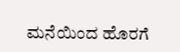ಮನೆಯಿಂದ ಹೊರಗೆ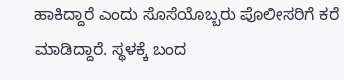ಹಾಕಿದ್ದಾರೆ ಎಂದು ಸೊಸೆಯೊಬ್ಬರು ಪೊಲೀಸರಿಗೆ ಕರೆ ಮಾಡಿದ್ದಾರೆ. ಸ್ಥಳಕ್ಕೆ ಬಂದ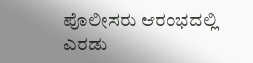ಪೊಲೀಸರು ಆರಂಭದಲ್ಲಿ ಎರಡು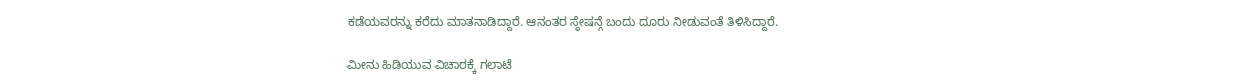ಕಡೆಯವರನ್ನು ಕರೆದು ಮಾತನಾಡಿದ್ದಾರೆ. ಆನಂತರ ಸ್ಠೇಷನ್ಗೆ ಬಂದು ದೂರು ನೀಡುವಂತೆ ತಿಳಿಸಿದ್ದಾರೆ.

ಮೀನು ಹಿಡಿಯುವ ವಿಚಾರಕ್ಕೆ ಗಲಾಟೆ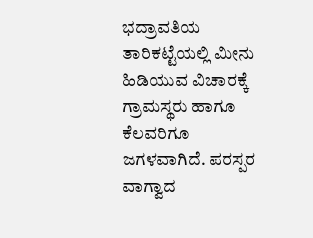ಭದ್ರಾವತಿಯ ತಾರಿಕಟ್ಟೆಯಲ್ಲಿ ಮೀನು ಹಿಡಿಯುವ ವಿಚಾರಕ್ಕೆ ಗ್ರಾಮಸ್ಥರು ಹಾಗೂ ಕೆಲವರಿಗೂ ಜಗಳವಾಗಿದೆ. ಪರಸ್ಪರ ವಾಗ್ವಾದ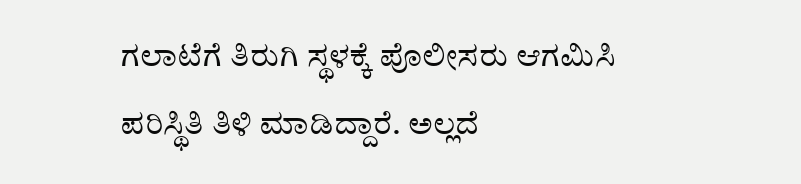ಗಲಾಟೆಗೆ ತಿರುಗಿ ಸ್ಥಳಕ್ಕೆ ಪೊಲೀಸರು ಆಗಮಿಸಿ ಪರಿಸ್ಥಿತಿ ತಿಳಿ ಮಾಡಿದ್ದಾರೆ. ಅಲ್ಲದೆ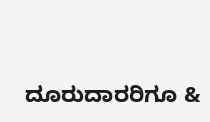ದೂರುದಾರರಿಗೂ &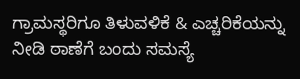ಗ್ರಾಮಸ್ಥರಿಗೂ ತಿಳುವಳಿಕೆ & ಎಚ್ಚರಿಕೆಯನ್ನು ನೀಡಿ ಠಾಣೆಗೆ ಬಂದು ಸಮಸ್ಯೆ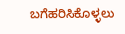ಬಗೆಹರಿಸಿಕೊಳ್ಳಲು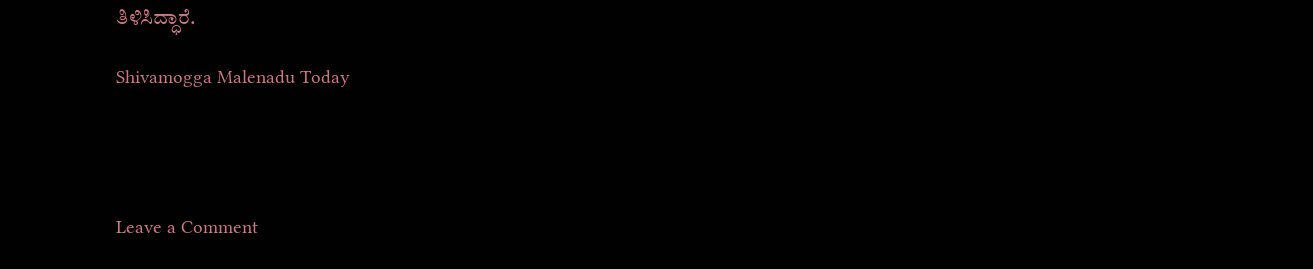ತಿಳಿಸಿದ್ಧಾರೆ.

Shivamogga Malenadu Today




Leave a Comment